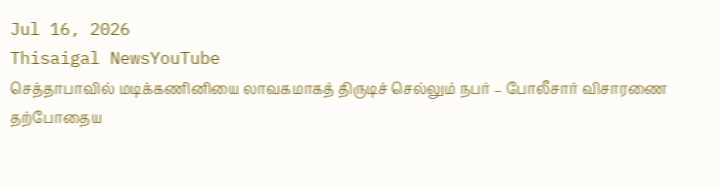Jul 16, 2026
Thisaigal NewsYouTube
செத்தாபாவில் மடிக்கணினியை லாவகமாகத் திருடிச் செல்லும் நபர் – போலீசார் விசாரணை
தற்போதைய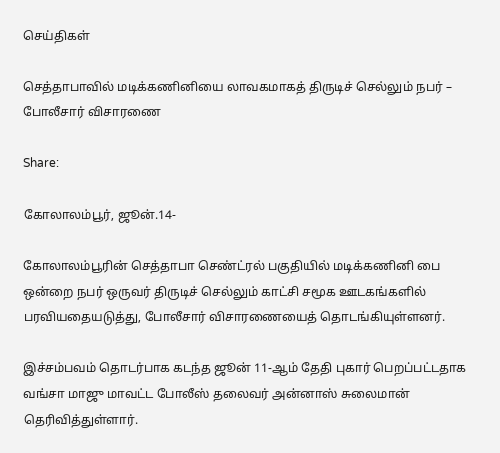செய்திகள்

செத்தாபாவில் மடிக்கணினியை லாவகமாகத் திருடிச் செல்லும் நபர் – போலீசார் விசாரணை

Share:

கோலாலம்பூர், ஜூன்.14-

கோலாலம்பூரின் செத்தாபா செண்ட்ரல் பகுதியில் மடிக்கணினி பை ஒன்றை நபர் ஒருவர் திருடிச் செல்லும் காட்சி சமூக ஊடகங்களில் பரவியதையடுத்து, போலீசார் விசாரணையைத் தொடங்கியுள்ளனர்.

இச்சம்பவம் தொடர்பாக கடந்த ஜூன் 11-ஆம் தேதி புகார் பெறப்பட்டதாக வங்சா மாஜு மாவட்ட போலீஸ் தலைவர் அன்னாஸ் சுலைமான் தெரிவித்துள்ளார்.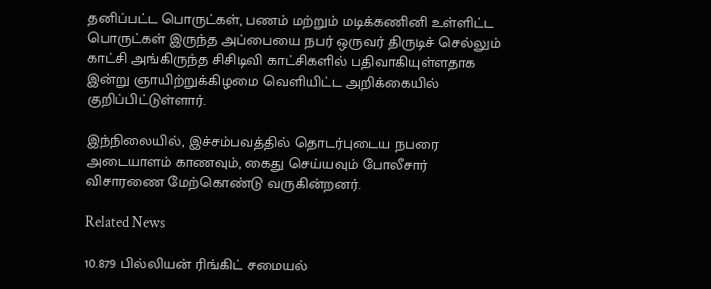தனிப்பட்ட பொருட்கள், பணம் மற்றும் மடிக்கணினி உள்ளிட்ட பொருட்கள் இருந்த அப்பையை நபர் ஒருவர் திருடிச் செல்லும் காட்சி அங்கிருந்த சிசிடிவி காட்சிகளில் பதிவாகியுள்ளதாக இன்று ஞாயிற்றுக்கிழமை வெளியிட்ட அறிக்கையில் குறிப்பிட்டுள்ளார்.

இந்நிலையில், இச்சம்பவத்தில் தொடர்புடைய நபரை அடையாளம் காணவும், கைது செய்யவும் போலீசார் விசாரணை மேற்கொண்டு வருகின்றனர்.

Related News

10.879 பில்லியன் ரிங்கிட் சமையல்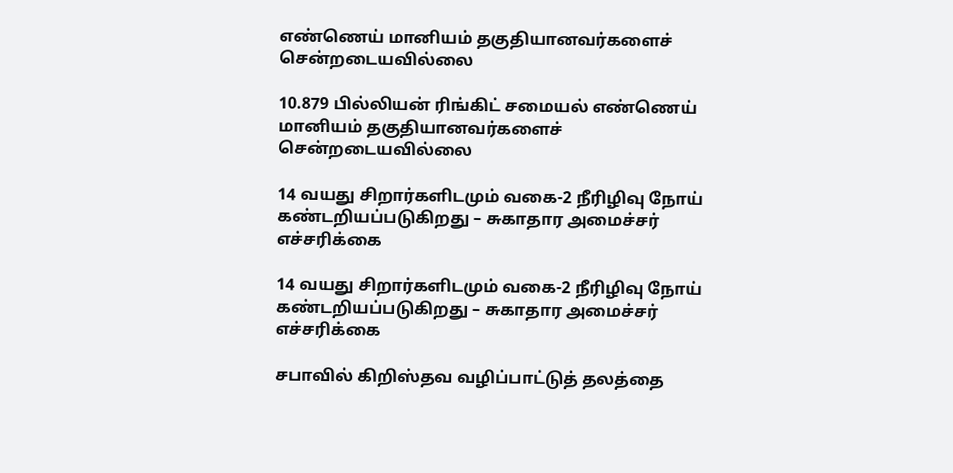எண்ணெய் மானியம் தகுதியானவர்களைச் சென்றடையவில்லை

10.879 பில்லியன் ரிங்கிட் சமையல் எண்ணெய் மானியம் தகுதியானவர்களைச் சென்றடையவில்லை

14 வயது சிறார்களிடமும் வகை-2 நீரிழிவு நோய் கண்டறியப்படுகிறது – சுகாதார அமைச்சர் எச்சரிக்கை

14 வயது சிறார்களிடமும் வகை-2 நீரிழிவு நோய் கண்டறியப்படுகிறது – சுகாதார அமைச்சர் எச்சரிக்கை

சபாவில் கிறிஸ்தவ வழிப்பாட்டுத் தலத்தை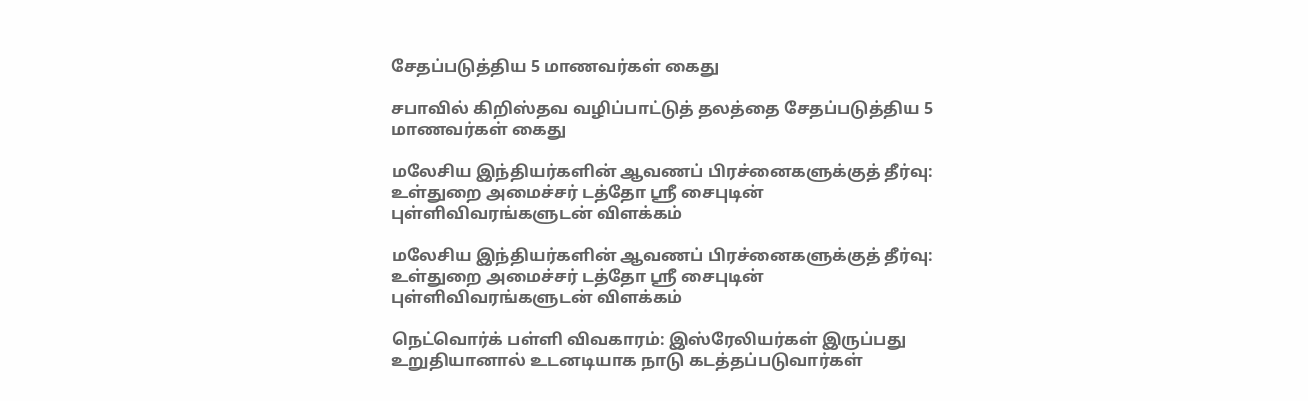சேதப்படுத்திய 5 மாணவர்கள் கைது

சபாவில் கிறிஸ்தவ வழிப்பாட்டுத் தலத்தை சேதப்படுத்திய 5 மாணவர்கள் கைது

மலேசிய இந்தியர்களின் ஆவணப் பிரச்னைகளுக்குத் தீர்வு: உள்துறை அமைச்சர் டத்தோ ஸ்ரீ சைபுடின் புள்ளிவிவரங்களுடன் விளக்கம்

மலேசிய இந்தியர்களின் ஆவணப் பிரச்னைகளுக்குத் தீர்வு: உள்துறை அமைச்சர் டத்தோ ஸ்ரீ சைபுடின் புள்ளிவிவரங்களுடன் விளக்கம்

நெட்வொர்க் பள்ளி விவகாரம்: இஸ்ரேலியர்கள் இருப்பது உறுதியானால் உடனடியாக நாடு கடத்தப்படுவார்கள்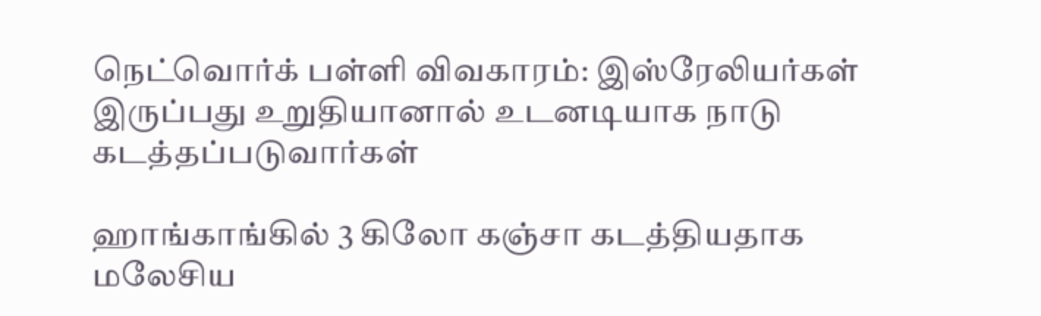நெட்வொர்க் பள்ளி விவகாரம்: இஸ்ரேலியர்கள் இருப்பது உறுதியானால் உடனடியாக நாடு கடத்தப்படுவார்கள்

ஹாங்காங்கில் 3 கிலோ கஞ்சா கடத்தியதாக மலேசிய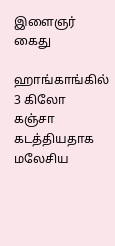இளைஞர் கைது

ஹாங்காங்கில் 3 கிலோ கஞ்சா கடத்தியதாக மலேசிய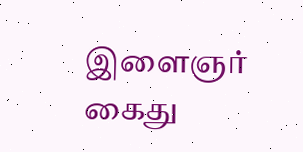இளைஞர் கைது